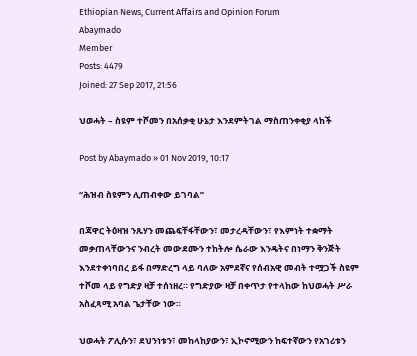Ethiopian News, Current Affairs and Opinion Forum
Abaymado
Member
Posts: 4479
Joined: 27 Sep 2017, 21:56

ህወሓት – ስዩም ተሾመን በአሰቃቂ ሁኔታ እንደምትገል ማስጠንቀቂያ ላከች

Post by Abaymado » 01 Nov 2019, 10:17

“ሕዝብ ስዩምን ሊጠብቀው ይገባል”

በጃዋር ትዕዛዝ ንጹሃን መጨፍቸፋቸውን፣ መታረዳቸውን፣ የእምነት ተቋማት መቃጠላቸውንና ንብረት መውደሙን ተከትሎ ሴራው እንዴትና በነማን ቅንጅት እንደተቀነባበረ ይፋ በማድረግ ላይ ባለው አምደኛና የሰብአዊ መብት ተሟጋች ስዩም ተሾመ ላይ የግድያ ዛቻ ተሰነዘረ። የግድያው ዛቻ በቀጥታ የተላከው ከህወሓት ሥራ አስፈጻሚ አባል ጌታቸው ነው።

ህወሓት ፖሊሱን፣ ደህንነቱን፣ መከላከያውን፣ ኢኮኖሚውን ከፍተኛውን የአገሪቱን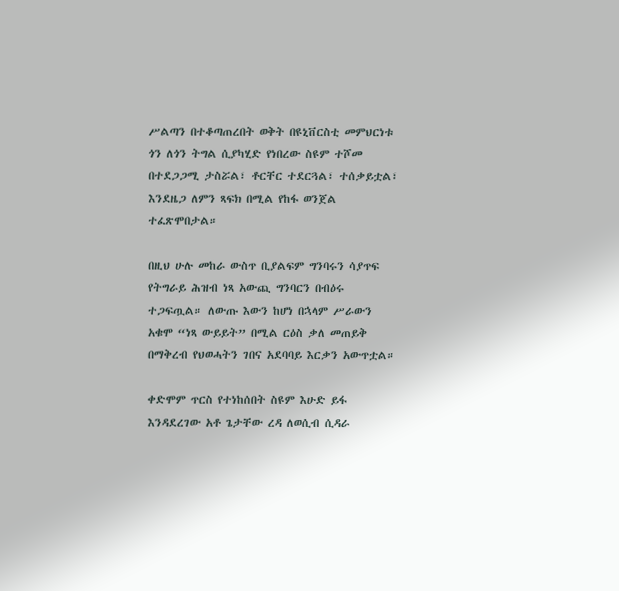ሥልጣን በተቆጣጠረበት ወቅት በዩኒቨርስቲ መምህርነቱ ጎን ለጎን ትግል ሲያካሂድ የነበረው ስዩም ተሾመ በተደጋጋሚ ታስሯል፣ ቶርቸር ተደርጓል፣ ተሰቃይቷል፣ እንደዜጋ ለምን ጻፍክ በሚል የከፋ ወንጀል ተፈጽሞበታል።

በዚህ ሁሉ መከራ ውስጥ ቢያልፍም ግንባሩን ሳያጥፍ የትግራይ ሕዝብ ነጻ አውጪ ግንባርን በብዕሩ ተጋፍጧል። ለውጡ እውን ከሆነ በኋላም ሥራውን አቁሞ “ነጻ ውይይት” በሚል ርዕስ ቃለ መጠይቅ በማቅረብ የህወሓትን ገበና አደባባይ እርቃን አውጥቷል።

ቀድሞም ጥርስ የተነከሰበት ስዩም እሁድ ይፋ እንዳደረገው አቶ ጌታቸው ረዳ ለወሲብ ሲዳራ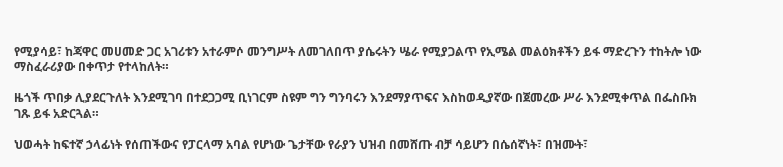የሚያሳይ፣ ከጃዋር መሀመድ ጋር አገሪቱን አተራምሶ መንግሥት ለመገለበጥ ያሴሩትን ሤራ የሚያጋልጥ የኢሜል መልዕክቶችን ይፋ ማድረጉን ተከትሎ ነው ማስፈራሪያው በቀጥታ የተላከለት።

ዜጎች ጥበቃ ሊያደርጉለት እንደሚገባ በተደጋጋሚ ቢነገርም ስዩም ግን ግንባሩን እንደማያጥፍና እስከወዲያኛው በጀመረው ሥራ እንደሚቀጥል በፌስቡክ ገጹ ይፋ አድርጓል።

ህወሓት ከፍተኛ ኃላፊነት የሰጠችውና የፓርላማ አባል የሆነው ጌታቸው የራያን ህዝብ በመሸጡ ብቻ ሳይሆን በሴሰኛነት፣ በዝሙት፣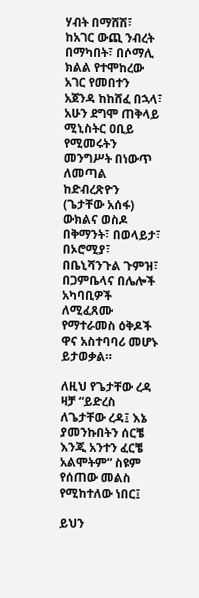ሃብት በማሸሽ፣ ከአገር ውጪ ንብረት በማካበት፣ በሶማሊ ክልል የተሞከረው አገር የመበተን አጀንዳ ከከሸፈ በኋላ፣ አሁን ደግሞ ጠቅላይ ሚኒስትር ዐቢይ የሚመሩትን መንግሥት በነውጥ ለመጣል ከድብረጽዮን (ጌታቸው አሰፋ) ውክልና ወስዶ በቅማንት፣ በወላይታ፣ በኦሮሚያ፣ በቤኒሻንጉል ጉምዝ፣ በጋምቤላና በሌሎች አካባቢዎች ለሚፈጸሙ የማተራመስ ዕቅዶች ዋና አስተባባሪ መሆኑ ይታወቃል።

ለዚህ የጌታቸው ረዳ ዛቻ “ይድረስ ለጌታቸው ረዳ፤ እኔ ያመንኩበትን ሰርቼ እንጂ አንተን ፈርቼ አልሞትም” ስዩም የሰጠው መልስ የሚከተለው ነበር፤

ይህን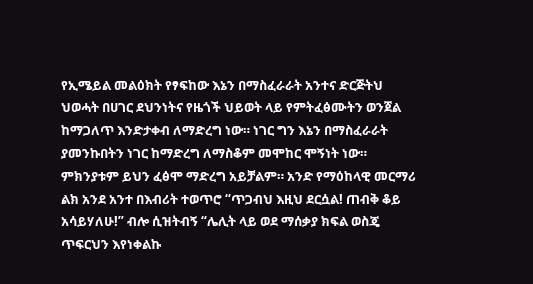የኢሜይል መልዕክት የፃፍከው እኔን በማስፈራራት አንተና ድርጅትህ ህወሓት በሀገር ደህንነትና የዜጎች ህይወት ላይ የምትፈፅሙትን ወንጀል ከማጋለጥ እንድታቀብ ለማድረግ ነው። ነገር ግን እኔን በማስፈራራት ያመንኩበትን ነገር ከማድረግ ለማስቆም መሞከር ሞኝነት ነው። ምክንያቱም ይህን ፈፅሞ ማድረግ አይቻልም። አንድ የማዕከላዊ መርማሪ ልክ አንደ አንተ በእብሪት ተወጥሮ “ጥጋብህ እዚህ ደርሷል! ጠብቅ ቆይ አሳይሃለሁ!” ብሎ ሲዝትብኝ “ሌሊት ላይ ወደ ማሰቃያ ክፍል ወስጄ ጥፍርህን እየነቀልኩ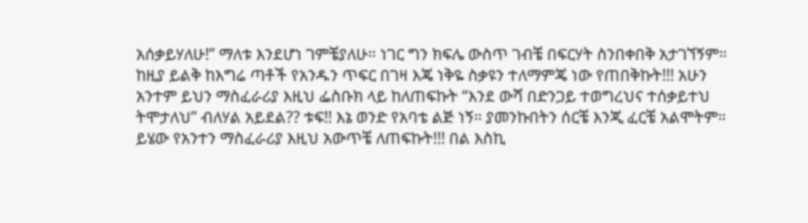አሰቃይሃለሁ!” ማለቱ እንደሆነ ገምቼያለሁ። ነገር ግን ክፍሌ ውስጥ ገብቼ በፍርሃት ስንበቀበቅ አታገኘኝም። ከዚያ ይልቅ ከእግሬ ጣቶች የአንዱን ጥፍር በገዛ እጄ ነቅዬ ስቃዩን ተለማምጄ ነው የጠበቅኩት!!! አሁን አንተም ይህን ማስፈራሪያ እዚህ ፌስቡክ ላይ ከለጠፍኩት “እንደ ውሻ በድንጋይ ተወግረህና ተሰቃይተህ ትሞታለህ” ብለሃል አይደል?? ቱፍ!! እኔ ወንድ የአባቴ ልጅ ነኝ። ያመንኩበትን ሰርቼ እንጂ ፈርቼ አልሞትም። ይሄው የአንተን ማስፈራሪያ እዚህ አውጥቼ ለጠፍኩት!!! በል እስኪ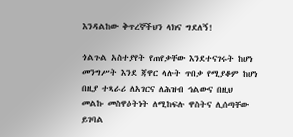እንዳልከው ቅጥረኞችህን ላክና ግደለኝ!

ጎልጉል አስተያየት የጠየቃቸው እንደተናገሩት ከሆነ መንግሥት እንደ ጃዋር ላሉት ጥበቃ የሚያቆም ከሆነ በዚያ ተጻራሪ ለአገርና ለሕዝብ ኅልውና በዚህ መልኩ መስዋዕትነት ለሚከፍሉ ዋስትና ሊሰጣቸው ይገባል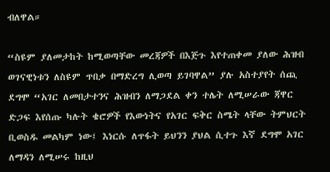ብለዋል።

“ስዩም ያለመታከት ከሚወጣቸው መረጃዎች በእጅጉ እየተጠቀመ ያለው ሕዝብ ወገናዊነቱን ለስዩም ጥበቃ በማድረግ ሊወጣ ይገባዋል” ያሉ አስተያየት ሰጪ ደግሞ “አገር ለመበታተንና ሕዝብን ለማጋደል ቀን ተሌት ለሚሠራው ጃዋር ድጋፍ እየሰጡ ካሉት ቄሮዎች የእውነትና የአገር ፍቅር ስሜት ላቸው ትምህርት ቢወስዱ መልካም ነው፤ እነርሱ ለጥፋት ይህንን ያህል ሲተጉ እኛ ደግሞ አገር ለማዳን ለሚሠሩ ከዚህ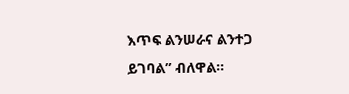እጥፍ ልንሠራና ልንተጋ ይገባል” ብለዋል።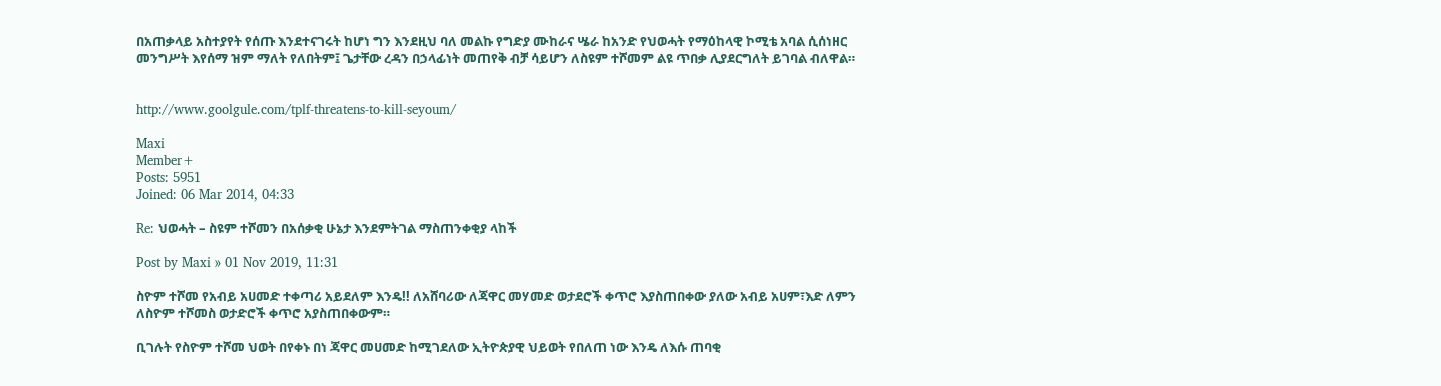በአጠቃላይ አስተያየት የሰጡ እንደተናገሩት ከሆነ ግን እንደዚህ ባለ መልኩ የግድያ ሙከራና ሤራ ከአንድ የህወሓት የማዕከላዊ ኮሚቴ አባል ሲሰነዘር መንግሥት እየሰማ ዝም ማለት የለበትም፤ ጌታቸው ረዳን በኃላፊነት መጠየቅ ብቻ ሳይሆን ለስዩም ተሾመም ልዩ ጥበቃ ሊያደርግለት ይገባል ብለዋል።


http://www.goolgule.com/tplf-threatens-to-kill-seyoum/

Maxi
Member+
Posts: 5951
Joined: 06 Mar 2014, 04:33

Re: ህወሓት – ስዩም ተሾመን በአሰቃቂ ሁኔታ እንደምትገል ማስጠንቀቂያ ላከች

Post by Maxi » 01 Nov 2019, 11:31

ስዮም ተሾመ የአብይ አሀመድ ተቀጣሪ አይደለም እንዴ!! ለአሸባሪው ለጃዋር መሃመድ ወታደሮች ቀጥሮ እያስጠበቀው ያለው አብይ አሀም፣እድ ለምን ለስዮም ተሾመስ ወታድሮች ቀጥሮ አያስጠበቀውም።

ቢገሉት የስዮም ተሾመ ህወት በየቀኑ በነ ጃዋር መሀመድ ከሚገደለው ኢትዮጵያዊ ህይወት የበለጠ ነው እንዴ ለእሱ ጠባቂ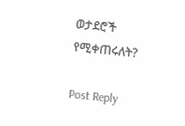ወታደሮች የሚቀጠሩለት?

Post Reply